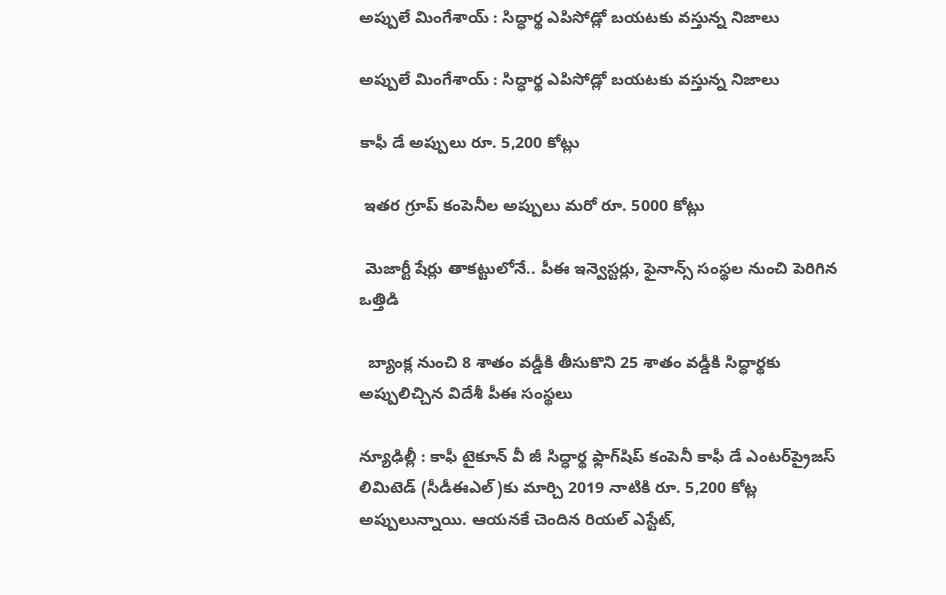అప్పులే మింగేశాయ్ : సిద్ధార్థ ఎపిసోడ్లో బయటకు వస్తున్న నిజాలు

అప్పులే మింగేశాయ్ : సిద్ధార్థ ఎపిసోడ్లో బయటకు వస్తున్న నిజాలు

కాఫీ డే అప్పులు రూ. 5,200 కోట్లు

 ఇతర గ్రూప్‌ కంపెనీల అప్పులు మరో రూ. 5000 కోట్లు

 మెజార్టీ షేర్లు తాకట్టులోనే.. పీఈ ఇన్వెస్టర్లు, ఫైనాన్స్ సంస్థల నుంచి పెరిగిన ఒత్తిడి

  బ్యాంక్ల నుంచి 8 శాతం వడ్డీకి తీసుకొని 25 శాతం వడ్డీకి సిద్ధార్థకు అప్పులిచ్చిన విదేశీ పీఈ సంస్థలు

న్యూఢిల్లీ : కాఫీ టైకూన్‌ వీ జీ సిద్ధార్థ ఫ్లాగ్‌షిప్‌ కంపెనీ కాఫీ డే ఎంటర్‌ప్రైజస్‌ లిమిటెడ్‌ (సీడీఈఎల్‌)కు మార్చి 2019 నాటికి రూ. 5,200 కోట్ల అప్పులున్నాయి. ఆయనకే చెందిన రియల్‌ ఎస్టేట్‌,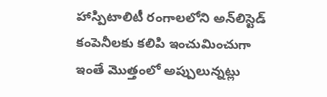హాస్పిటాలిటీ రంగాలలోని అన్‌లిస్టెడ్‌ కంపెనీలకు కలిపి ఇంచుమించుగా ఇంతే మొత్తంలో అప్పులున్నట్లు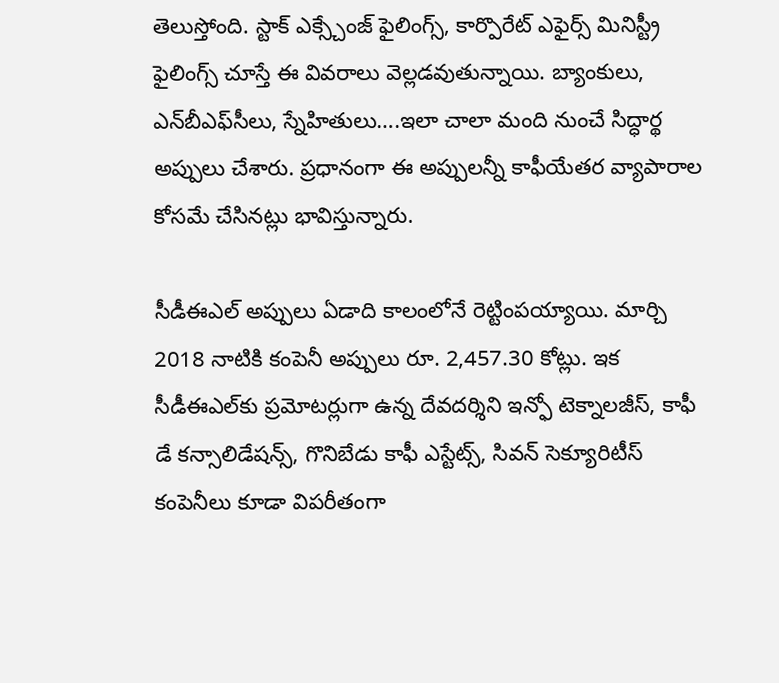తెలుస్తోంది. స్టాక్‌ ఎక్స్చేంజ్‌ ఫైలింగ్స్‌, కార్పొరేట్‌ ఎఫైర్స్‌ మినిస్ట్రీ ఫైలింగ్స్‌ చూస్తే ఈ వివరాలు వెల్లడవుతున్నాయి. బ్యాంకులు, ఎన్‌బీఎఫ్‌సీలు, స్నేహితులు….ఇలా చాలా మంది నుంచే సిద్ధార్థ అప్పులు చేశారు. ప్రధానంగా ఈ అప్పులన్నీ కాఫీయేతర వ్యాపారాల కోసమే చేసినట్లు భావిస్తున్నారు.

సీడీఈఎల్‌ అప్పులు ఏడాది కాలంలోనే రెట్టింపయ్యాయి. మార్చి 2018 నాటికి కంపెనీ అప్పులు రూ. 2,457.30 కోట్లు. ఇక సీడీఈఎల్‌కు ప్రమోటర్లుగా ఉన్న దేవదర్శిని ఇన్ఫో టెక్నాలజీస్‌, కాఫీ డే కన్సాలిడేషన్స్‌, గొనిబేడు కాఫీ ఎస్టేట్స్‌, సివన్‌ సెక్యూరిటీస్‌ కంపెనీలు కూడా విపరీతంగా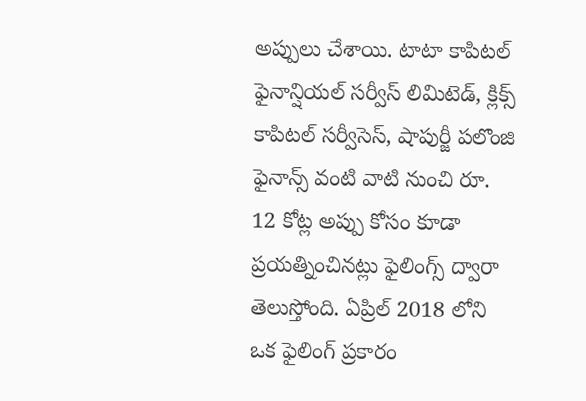అప్పులు చేశాయి. టాటా కాపిటల్‌ ఫైనాన్షియల్‌ సర్వీస్‌ లిమిటెడ్‌, క్లిక్స్‌ కాపిటల్‌ సర్వీసెస్‌, షాపుర్జీ పలొంజి ఫైనాన్స్‌ వంటి వాటి నుంచి రూ. 12 కోట్ల అప్పు కోసం కూడా ప్రయత్నించినట్లు ఫైలింగ్స్‌ ద్వారా తెలుస్తోంది. ఏప్రిల్‌ 2018 లోని ఒక ఫైలింగ్‌ ప్రకారం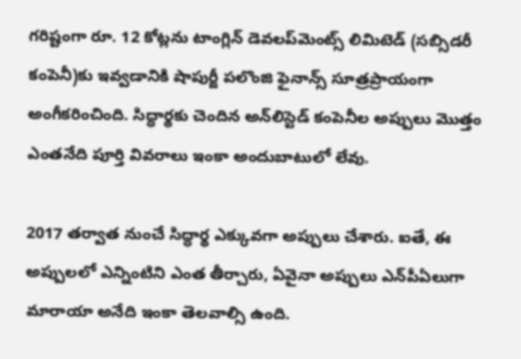గరిష్టంగా రూ. 12 కోట్లను టాంగ్లిన్‌ డెవలప్‌మెంట్స్‌ లిమిటెడ్‌ (సబ్సిడరీ కంపెనీ)కు ఇవ్వడానికి షాపుర్జీ పలొంజి ఫైనాన్స్‌ సూత్రప్రాయంగా అంగీకరించింది. సిద్ధార్థకు చెందిన అన్‌లిస్టెడ్‌ కంపెనీల అప్పులు మొత్తం ఎంతనేది పూర్తి వివరాలు ఇంకా అందుబాటులో లేవు.

2017 తర్వాత నుంచే సిద్ధార్థ ఎక్కువగా అప్పులు చేశారు. ఐతే, ఈ అప్పులలో ఎన్నింటిని ఎంత తీర్చారు, ఏవైనా అప్పులు ఎన్‌పీఏలుగా మారాయా అనేది ఇంకా తెలవాల్సి ఉంది.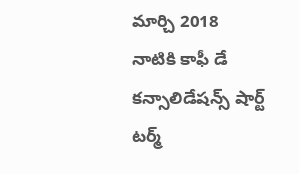మార్చి 2018 నాటికి కాఫీ డే కన్సాలిడేషన్స్‌ షార్ట్‌ టర్మ్‌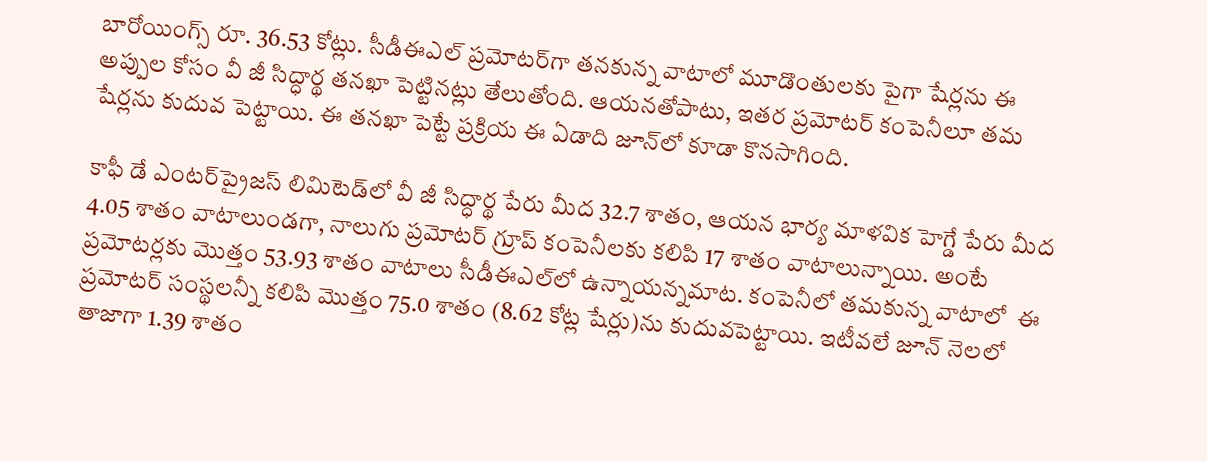బారోయింగ్స్‌ రూ. 36.53 కోట్లు. సీడీఈఎల్‌ ప్రమోటర్‌గా తనకున్న వాటాలో మూడొంతులకు పైగా షేర్లను ఈ అప్పుల కోసం వీ జీ సిద్ధార్థ తనఖా పెట్టినట్లు తేలుతోంది. ఆయనతోపాటు, ఇతర ప్రమోటర్‌ కంపెనీలూ తమ షేర్లను కుదువ పెట్టాయి. ఈ తనఖా పెట్టే ప్రక్రియ ఈ ఏడాది జూన్‌లో కూడా కొనసాగింది.

కాఫీ డే ఎంటర్‌ప్రైజస్‌ లిమిటెడ్‌లో వీ జీ సిద్ధార్థ పేరు మీద 32.7 శాతం, ఆయన భార్య మాళవిక హెగ్డే పేరు మీద 4.05 శాతం వాటాలుండగా, నాలుగు ప్రమోటర్‌ గ్రూప్‌ కంపెనీలకు కలిపి 17 శాతం వాటాలున్నాయి. అంటే ప్రమోటర్లకు మొత్తం 53.93 శాతం వాటాలు సీడీఈఎల్‌లో ఉన్నాయన్నమాట. కంపెనీలో తమకున్న వాటాలో  ఈ ప్రమోటర్‌ సంస్థలన్నీ కలిపి మొత్తం 75.0 శాతం (8.62 కోట్ల షేర్లు)ను కుదువపెట్టాయి. ఇటీవలే జూన్‌ నెలలో తాజాగా 1.39 శాతం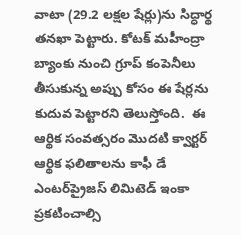వాటా (29.2 లక్షల షేర్లు)ను సిద్ధార్థ తనఖా పెట్టారు. కోటక్‌ మహీంద్రా బ్యాంకు నుంచి గ్రూప్‌ కంపెనీలు తీసుకున్న అప్పు కోసం ఈ షేర్లను కుదువ పెట్టారని తెలుస్తోంది.  ఈ ఆర్థిక సంవత్సరం మొదటి క్వార్టర్‌ ఆర్థిక ఫలితాలను కాఫీ డే ఎంటర్‌ప్రైజస్‌ లిమిటెడ్‌ ఇంకా ప్రకటించాల్సి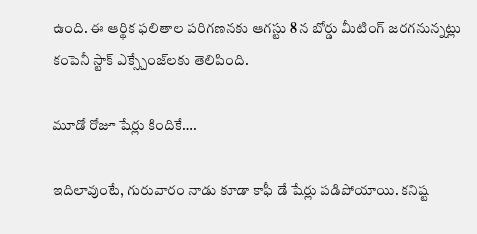ఉంది. ఈ ఆర్థిక ఫలితాల పరిగణనకు ఆగస్టు 8 న బోర్డు మీటింగ్‌ జరగనున్నట్లు కంపెనీ స్టాక్‌ ఎక్స్చేంజ్‌లకు తెలిపింది.

మూడో రోజూ షేర్లు కిందికే….

ఇదిలావుంటే, గురువారం నాడు కూడా కాఫీ డే షేర్లు పడిపోయాయి. కనిష్ట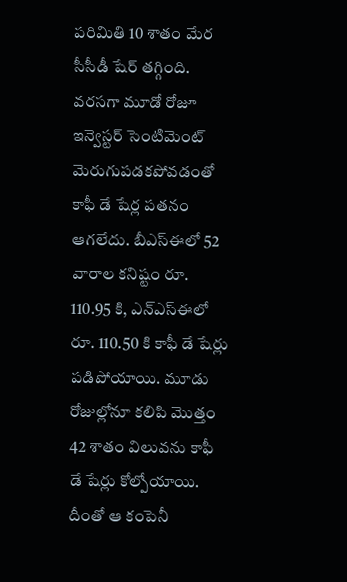పరిమితి 10 శాతం మేర సీసీడీ షేర్‌ తగ్గింది. వరసగా మూడో రోజూ ఇన్వెస్టర్ సెంటిమెంట్‌ మెరుగుపడకపోవడంతో కాఫీ డే షేర్ల పతనం ఆగలేదు. బీఎస్‌ఈలో 52 వారాల కనిష్టం రూ. 110.95 కి, ఎన్‌ఎస్‌ఈలో రూ. 110.50 కి కాఫీ డే షేర్లు పడిపోయాయి. మూడు రోజుల్లోనూ కలిపి మొత్తం 42 శాతం విలువను కాఫీ డే షేర్లు కోల్పోయాయి. దీంతో ఆ కంపెనీ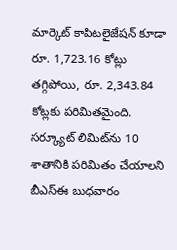మార్కెట్‌ కాపిటలైజేషన్‌ కూడా రూ. 1,723.16 కోట్లు తగ్గిపోయి, రూ. 2,343.84 కోట్లకు పరిమితమైంది. సర్క్యూట్‌ లిమిట్‌ను 10 శాతానికి పరిమితం చేయాలని బీఎస్‌ఈ బుధవారం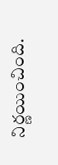నిర్ణయించింది.